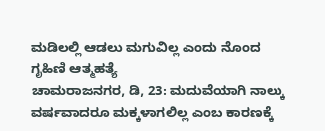ಮಡಿಲಲ್ಲಿ ಆಡಲು ಮಗುವಿಲ್ಲ ಎಂದು ನೊಂದ ಗೃಹಿಣಿ ಆತ್ಮಹತ್ಯೆ
ಚಾಮರಾಜನಗರ, ಡಿ, 23: ಮದುವೆಯಾಗಿ ನಾಲ್ಕು ವರ್ಷವಾದರೂ ಮಕ್ಕಳಾಗಲಿಲ್ಲ ಎಂಬ ಕಾರಣಕ್ಕೆ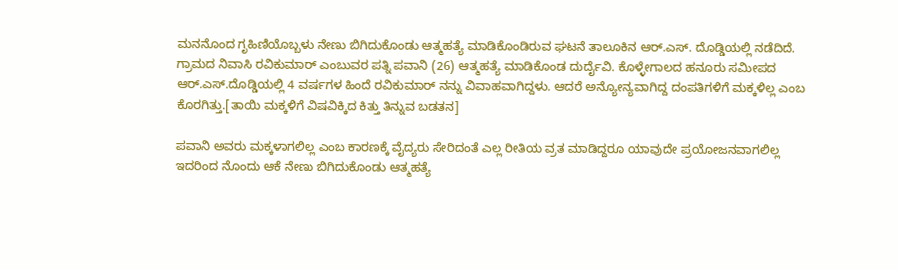ಮನನೊಂದ ಗೃಹಿಣಿಯೊಬ್ಬಳು ನೇಣು ಬಿಗಿದುಕೊಂಡು ಆತ್ಮಹತ್ಯೆ ಮಾಡಿಕೊಂಡಿರುವ ಘಟನೆ ತಾಲೂಕಿನ ಆರ್.ಎಸ್. ದೊಡ್ಡಿಯಲ್ಲಿ ನಡೆದಿದೆ.
ಗ್ರಾಮದ ನಿವಾಸಿ ರವಿಕುಮಾರ್ ಎಂಬುವರ ಪತ್ನಿ ಪವಾನಿ (26) ಆತ್ಮಹತ್ಯೆ ಮಾಡಿಕೊಂಡ ದುರ್ದೈವಿ. ಕೊಳ್ಳೇಗಾಲದ ಹನೂರು ಸಮೀಪದ ಆರ್.ಎಸ್.ದೊಡ್ಡಿಯಲ್ಲಿ 4 ವರ್ಷಗಳ ಹಿಂದೆ ರವಿಕುಮಾರ್ ನನ್ನು ವಿವಾಹವಾಗಿದ್ದಳು. ಆದರೆ ಅನ್ಯೋನ್ಯವಾಗಿದ್ದ ದಂಪತಿಗಳಿಗೆ ಮಕ್ಕಳಿಲ್ಲ ಎಂಬ ಕೊರಗಿತ್ತು.[ತಾಯಿ ಮಕ್ಕಳಿಗೆ ವಿಷವಿಕ್ಕಿದ ಕಿತ್ತು ತಿನ್ನುವ ಬಡತನ]

ಪವಾನಿ ಅವರು ಮಕ್ಕಳಾಗಲಿಲ್ಲ ಎಂಬ ಕಾರಣಕ್ಕೆ ವೈದ್ಯರು ಸೇರಿದಂತೆ ಎಲ್ಲ ರೀತಿಯ ವ್ರತ ಮಾಡಿದ್ದರೂ ಯಾವುದೇ ಪ್ರಯೋಜನವಾಗಲಿಲ್ಲ ಇದರಿಂದ ನೊಂದು ಆಕೆ ನೇಣು ಬಿಗಿದುಕೊಂಡು ಆತ್ಮಹತ್ಯೆ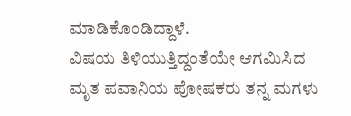ಮಾಡಿಕೊಂಡಿದ್ದಾಳೆ.
ವಿಷಯ ತಿಳಿಯುತ್ತಿದ್ದಂತೆಯೇ ಆಗಮಿಸಿದ ಮೃತ ಪವಾನಿಯ ಪೋಷಕರು ತನ್ನ ಮಗಳು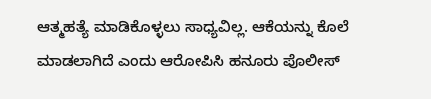ಆತ್ಮಹತ್ಯೆ ಮಾಡಿಕೊಳ್ಳಲು ಸಾಧ್ಯವಿಲ್ಲ. ಆಕೆಯನ್ನು ಕೊಲೆ ಮಾಡಲಾಗಿದೆ ಎಂದು ಆರೋಪಿಸಿ ಹನೂರು ಪೊಲೀಸ್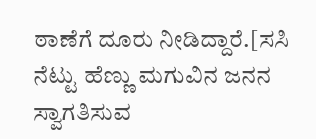ಠಾಣೆಗೆ ದೂರು ನೀಡಿದ್ದಾರೆ.[ಸಸಿ ನೆಟ್ಟು ಹೆಣ್ಣು ಮಗುವಿನ ಜನನ ಸ್ವಾಗತಿಸುವ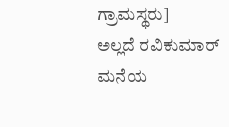ಗ್ರಾಮಸ್ಥರು]
ಅಲ್ಲದೆ ರವಿಕುಮಾರ್ ಮನೆಯ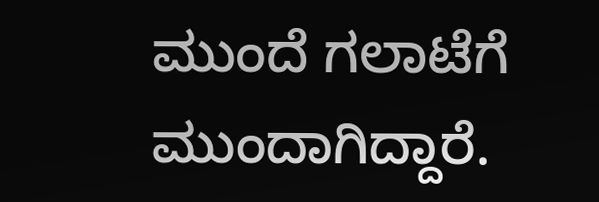ಮುಂದೆ ಗಲಾಟೆಗೆ ಮುಂದಾಗಿದ್ದಾರೆ.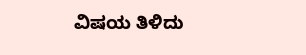ವಿಷಯ ತಿಳಿದು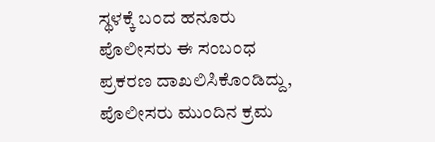ಸ್ಥಳಕ್ಕೆ ಬಂದ ಹನೂರು ಪೊಲೀಸರು ಈ ಸಂಬಂಧ ಪ್ರಕರಣ ದಾಖಲಿಸಿಕೊಂಡಿದ್ದು, ಪೊಲೀಸರು ಮುಂದಿನ ಕ್ರಮ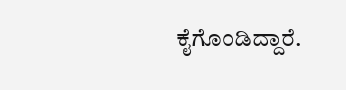ಕೈಗೊಂಡಿದ್ದಾರೆ.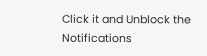Click it and Unblock the Notifications